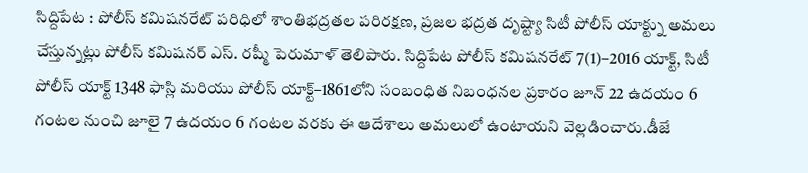సిద్దిపేట : పోలీస్ కమిషనరేట్ పరిధిలో శాంతిభద్రతల పరిరక్షణ, ప్రజల భద్రత దృష్ట్యా సిటీ పోలీస్ యాక్ట్ను అమలు చేస్తున్నట్లు పోలీస్ కమిషనర్ ఎస్. రష్మీ పెరుమాళ్ తెలిపారు. సిద్దిపేట పోలీస్ కమిషనరేట్ 7(1)–2016 యాక్ట్, సిటీ పోలీస్ యాక్ట్ 1348 ఫాస్లి మరియు పోలీస్ యాక్ట్–1861లోని సంబంధిత నిబంధనల ప్రకారం జూన్ 22 ఉదయం 6 గంటల నుంచి జూలై 7 ఉదయం 6 గంటల వరకు ఈ ఆదేశాలు అమలులో ఉంటాయని వెల్లడించారు.డీజే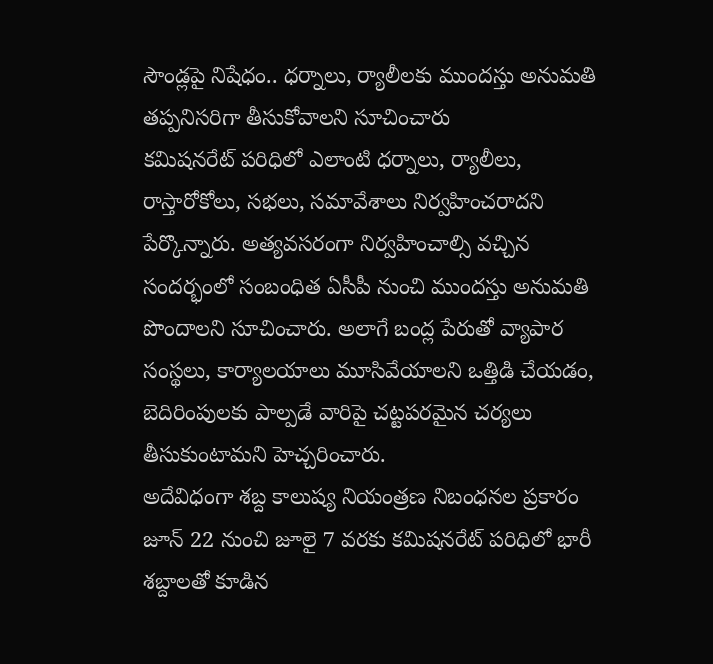సౌండ్లపై నిషేధం.. ధర్నాలు, ర్యాలీలకు ముందస్తు అనుమతి తప్పనిసరిగా తీసుకోవాలని సూచించారు
కమిషనరేట్ పరిధిలో ఎలాంటి ధర్నాలు, ర్యాలీలు, రాస్తారోకోలు, సభలు, సమావేశాలు నిర్వహించరాదని పేర్కొన్నారు. అత్యవసరంగా నిర్వహించాల్సి వచ్చిన సందర్భంలో సంబంధిత ఏసీపీ నుంచి ముందస్తు అనుమతి పొందాలని సూచించారు. అలాగే బంద్ల పేరుతో వ్యాపార సంస్థలు, కార్యాలయాలు మూసివేయాలని ఒత్తిడి చేయడం, బెదిరింపులకు పాల్పడే వారిపై చట్టపరమైన చర్యలు తీసుకుంటామని హెచ్చరించారు.
అదేవిధంగా శబ్ద కాలుష్య నియంత్రణ నిబంధనల ప్రకారం జూన్ 22 నుంచి జూలై 7 వరకు కమిషనరేట్ పరిధిలో భారీ శబ్దాలతో కూడిన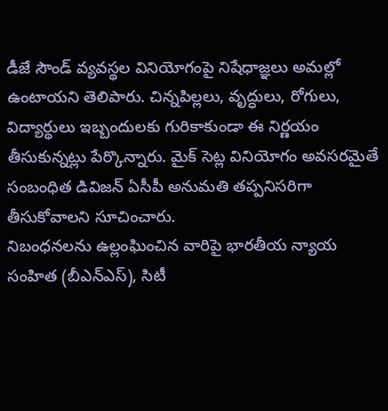డీజే సౌండ్ వ్యవస్థల వినియోగంపై నిషేధాజ్ఞలు అమల్లో ఉంటాయని తెలిపారు. చిన్నపిల్లలు, వృద్ధులు, రోగులు, విద్యార్థులు ఇబ్బందులకు గురికాకుండా ఈ నిర్ణయం తీసుకున్నట్లు పేర్కొన్నారు. మైక్ సెట్ల వినియోగం అవసరమైతే సంబంధిత డివిజన్ ఏసీపీ అనుమతి తప్పనిసరిగా తీసుకోవాలని సూచించారు.
నిబంధనలను ఉల్లంఘించిన వారిపై భారతీయ న్యాయ సంహిత (బీఎన్ఎస్), సిటీ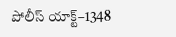పోలీస్ యాక్ట్–1348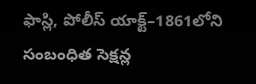ఫాస్లి, పోలీస్ యాక్ట్–1861లోని సంబంధిత సెక్షన్ల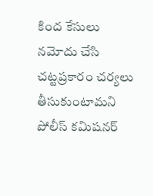కింద కేసులు నమోదు చేసి చట్టప్రకారం చర్యలు తీసుకుంటామని పోలీస్ కమిషనర్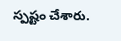స్పష్టం చేశారు.